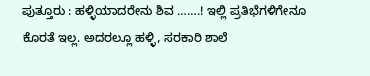ಪುತ್ತೂರು : ಹಳ್ಳಿಯಾದರೇನು ಶಿವ …….! ಇಲ್ಲಿ ಪ್ರತಿಭೆಗಳಿಗೇನೂ ಕೊರತೆ ಇಲ್ಲ. ಅದರಲ್ಲೂ ಹಳ್ಳಿ, ಸರಕಾರಿ ಶಾಲೆ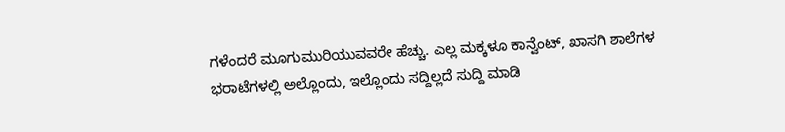ಗಳೆಂದರೆ ಮೂಗುಮುರಿಯುವವರೇ ಹೆಚ್ಚು. ಎಲ್ಲ ಮಕ್ಕಳೂ ಕಾನ್ವೆಂಟ್, ಖಾಸಗಿ ಶಾಲೆಗಳ ಭರಾಟೆಗಳಲ್ಲಿ ಅಲ್ಲೊಂದು, ಇಲ್ಲೊಂದು ಸದ್ದಿಲ್ಲದೆ ಸುದ್ದಿ ಮಾಡಿ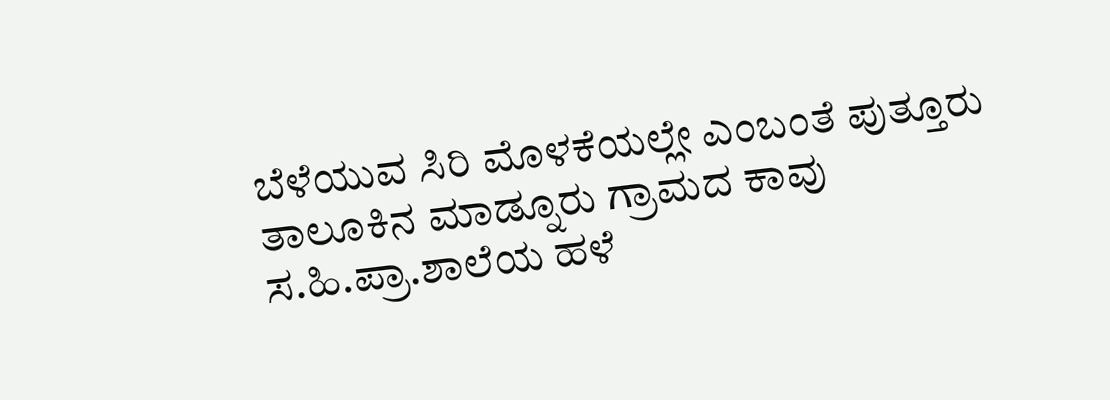ಬೆಳೆಯುವ ಸಿರಿ ಮೊಳಕೆಯಲ್ಲೇ ಎಂಬಂತೆ ಪುತ್ತೂರು ತಾಲೂಕಿನ ಮಾಡ್ನೂರು ಗ್ರಾಮದ ಕಾವು ಸ.ಹಿ.ಪ್ರಾ.ಶಾಲೆಯ ಹಳೆ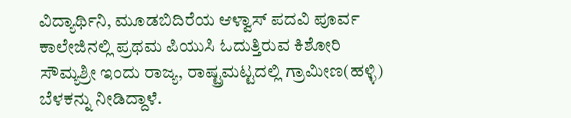ವಿದ್ಯಾರ್ಥಿನಿ, ಮೂಡಬಿದಿರೆಯ ಆಳ್ವಾಸ್ ಪದವಿ ಪೂರ್ವ ಕಾಲೇಜಿನಲ್ಲಿ ಪ್ರಥಮ ಪಿಯುಸಿ ಓದುತ್ತಿರುವ ಕಿಶೋರಿ ಸೌಮ್ಯಶ್ರೀ ಇಂದು ರಾಜ್ಯ, ರಾಷ್ಟ್ರಮಟ್ಟದಲ್ಲಿ ಗ್ರಾಮೀಣ(ಹಳ್ಳಿ) ಬೆಳಕನ್ನು ನೀಡಿದ್ದಾಳೆ.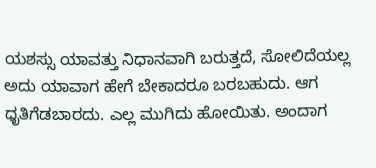ಯಶಸ್ಸು ಯಾವತ್ತು ನಿಧಾನವಾಗಿ ಬರುತ್ತದೆ, ಸೋಲಿದೆಯಲ್ಲ ಅದು ಯಾವಾಗ ಹೇಗೆ ಬೇಕಾದರೂ ಬರಬಹುದು. ಆಗ ಧೃತಿಗೆಡಬಾರದು. ಎಲ್ಲ ಮುಗಿದು ಹೋಯಿತು. ಅಂದಾಗ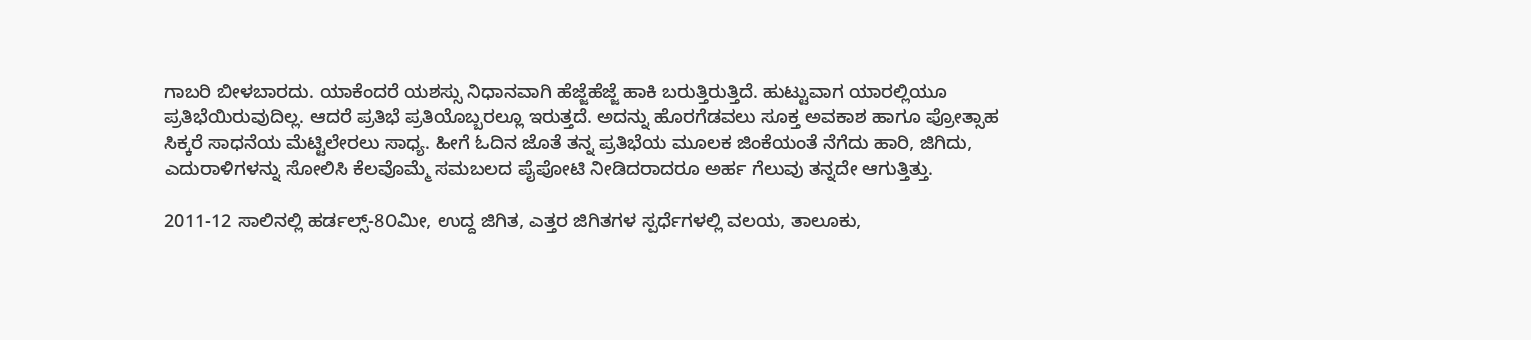ಗಾಬರಿ ಬೀಳಬಾರದು. ಯಾಕೆಂದರೆ ಯಶಸ್ಸು ನಿಧಾನವಾಗಿ ಹೆಜ್ಜೆಹೆಜ್ಜೆ ಹಾಕಿ ಬರುತ್ತಿರುತ್ತಿದೆ. ಹುಟ್ಟುವಾಗ ಯಾರಲ್ಲಿಯೂ ಪ್ರತಿಭೆಯಿರುವುದಿಲ್ಲ. ಆದರೆ ಪ್ರತಿಭೆ ಪ್ರತಿಯೊಬ್ಬರಲ್ಲೂ ಇರುತ್ತದೆ. ಅದನ್ನು ಹೊರಗೆಡವಲು ಸೂಕ್ತ ಅವಕಾಶ ಹಾಗೂ ಪ್ರೋತ್ಸಾಹ ಸಿಕ್ಕರೆ ಸಾಧನೆಯ ಮೆಟ್ಟಿಲೇರಲು ಸಾಧ್ಯ. ಹೀಗೆ ಓದಿನ ಜೊತೆ ತನ್ನ ಪ್ರತಿಭೆಯ ಮೂಲಕ ಜಿಂಕೆಯಂತೆ ನೆಗೆದು ಹಾರಿ, ಜಿಗಿದು, ಎದುರಾಳಿಗಳನ್ನು ಸೋಲಿಸಿ ಕೆಲವೊಮ್ಮೆ ಸಮಬಲದ ಪೈಪೋಟಿ ನೀಡಿದರಾದರೂ ಅರ್ಹ ಗೆಲುವು ತನ್ನದೇ ಆಗುತ್ತಿತ್ತು.

2011-12 ಸಾಲಿನಲ್ಲಿ ಹರ್ಡಲ್ಸ್-8೦ಮೀ, ಉದ್ದ ಜಿಗಿತ, ಎತ್ತರ ಜಿಗಿತಗಳ ಸ್ಪರ್ಧೆಗಳಲ್ಲಿ ವಲಯ, ತಾಲೂಕು,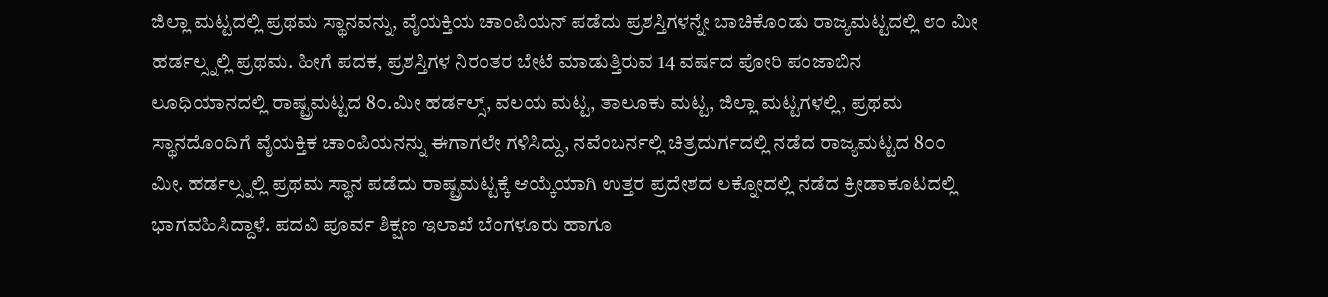ಜಿಲ್ಲಾ ಮಟ್ಟದಲ್ಲಿ ಪ್ರಥಮ ಸ್ಥಾನವನ್ನು, ವೈಯಕ್ತಿಯ ಚಾಂಪಿಯನ್ ಪಡೆದು ಪ್ರಶಸ್ತಿಗಳನ್ನೇ ಬಾಚಿಕೊಂಡು ರಾಜ್ಯಮಟ್ಟದಲ್ಲಿ ೮೦ ಮೀ ಹರ್ಡಲ್ಸ್ನಲ್ಲಿ ಪ್ರಥಮ. ಹೀಗೆ ಪದಕ, ಪ್ರಶಸ್ತಿಗಳ ನಿರಂತರ ಬೇಟೆ ಮಾಡುತ್ತಿರುವ 14 ವರ್ಷದ ಪೋರಿ ಪಂಜಾಬಿನ ಲೂಧಿಯಾನದಲ್ಲಿ ರಾಷ್ಟ್ರಮಟ್ಟದ 8೦.ಮೀ ಹರ್ಡಲ್ಸ್, ವಲಯ ಮಟ್ಟ, ತಾಲೂಕು ಮಟ್ಟ, ಜಿಲ್ಲಾ ಮಟ್ಟಗಳಲ್ಲಿ, ಪ್ರಥಮ ಸ್ಥಾನದೊಂದಿಗೆ ವೈಯಕ್ತಿಕ ಚಾಂಪಿಯನನ್ನು ಈಗಾಗಲೇ ಗಳಿಸಿದ್ದು, ನವೆಂಬರ್ನಲ್ಲಿ ಚಿತ್ರದುರ್ಗದಲ್ಲಿ ನಡೆದ ರಾಜ್ಯಮಟ್ಟದ 8೦೦ ಮೀ. ಹರ್ಡಲ್ಸ್ನಲ್ಲಿ ಪ್ರಥಮ ಸ್ಥಾನ ಪಡೆದು ರಾಷ್ಟ್ರಮಟ್ಟಕ್ಕೆ ಆಯ್ಕೆಯಾಗಿ ಉತ್ತರ ಪ್ರದೇಶದ ಲಕ್ನೋದಲ್ಲಿ ನಡೆದ ಕ್ರೀಡಾಕೂಟದಲ್ಲಿ ಭಾಗವಹಿಸಿದ್ದಾಳೆ. ಪದವಿ ಪೂರ್ವ ಶಿಕ್ಷಣ ಇಲಾಖೆ ಬೆಂಗಳೂರು ಹಾಗೂ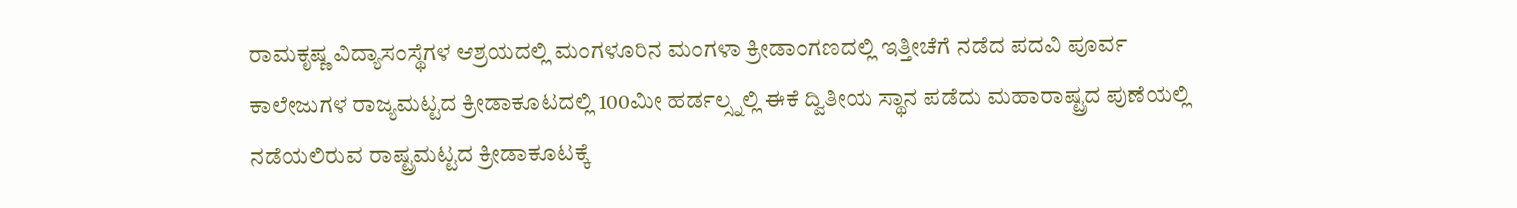ರಾಮಕೃಷ್ಣ ವಿದ್ಯಾಸಂಸ್ಥೆಗಳ ಆಶ್ರಯದಲ್ಲಿ ಮಂಗಳೂರಿನ ಮಂಗಳಾ ಕ್ರೀಡಾಂಗಣದಲ್ಲಿ ಇತ್ತೀಚೆಗೆ ನಡೆದ ಪದವಿ ಪೂರ್ವ ಕಾಲೇಜುಗಳ ರಾಜ್ಯಮಟ್ಟದ ಕ್ರೀಡಾಕೂಟದಲ್ಲಿ 100ಮೀ ಹರ್ಡಲ್ಸ್ನಲ್ಲಿ ಈಕೆ ದ್ವಿತೀಯ ಸ್ಥಾನ ಪಡೆದು ಮಹಾರಾಷ್ಟ್ರದ ಪುಣೆಯಲ್ಲಿ ನಡೆಯಲಿರುವ ರಾಷ್ಟ್ರಮಟ್ಟದ ಕ್ರೀಡಾಕೂಟಕ್ಕೆ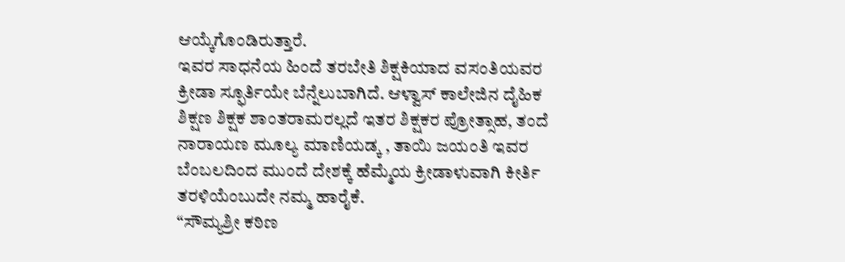ಆಯ್ಕೆಗೊಂಡಿರುತ್ತಾರೆ.
ಇವರ ಸಾಧನೆಯ ಹಿಂದೆ ತರಬೇತಿ ಶಿಕ್ಷಕಿಯಾದ ವಸಂತಿಯವರ ಕ್ರೀಡಾ ಸ್ಫೂರ್ತಿಯೇ ಬೆನ್ನೆಲುಬಾಗಿದೆ. ಆಳ್ವಾಸ್ ಕಾಲೇಜಿನ ದೈಹಿಕ ಶಿಕ್ಷಣ ಶಿಕ್ಷಕ ಶಾಂತರಾಮರಲ್ಲದೆ ಇತರ ಶಿಕ್ಷಕರ ಪ್ರೋತ್ಸಾಹ, ತಂದೆ ನಾರಾಯಣ ಮೂಲ್ಯ ಮಾಣಿಯಡ್ಕ , ತಾಯಿ ಜಯಂತಿ ಇವರ ಬೆಂಬಲದಿಂದ ಮುಂದೆ ದೇಶಕ್ಕೆ ಹೆಮ್ಮೆಯ ಕ್ರೀಡಾಳುವಾಗಿ ಕೀರ್ತಿ ತರಳಿಯೆಂಬುದೇ ನಮ್ಮ ಹಾರೈಕೆ.
“ಸೌಮ್ಯಶ್ರೀ ಕಠಿಣ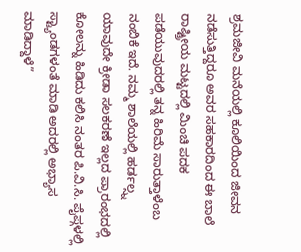ಶ್ರಮಜೀವಿ ಮನೆಯಲ್ಲಿ ಕೂಲಿಯಿಂದ ಜೀವನ ನಡೆಸುತ್ತಿದ್ದರೂ ಅವರ ಸಹಕಾರದಿಂದ ಈ ಬಾಲೆ ರಾಷ್ಟ್ರೀಯ ಮಟ್ಟದಲ್ಲಿ ಮಿಂಚಿ ಪದಕ ಪಡೆಯುವುದರಲ್ಲಿ ತನ್ನ ಹಿರಿಮೆ ಸಾರುತ್ತಾಳೆಂಬ ನಂಬಿಕೆ ಇದೆ. ನಮ್ಮ ಶಾಲೆಯಲ್ಲಿ ಹರ್ಡಲ್ಸ್ನ ಯಾವುದೇ ಕ್ರೀಡಾ ಸಲಕರಣೆ ಇಲ್ಲದ ಪ್ರಾರಂಭದಲ್ಲಿ ಕೋಲನ್ನು ಹಿಡಿದು ಕಲಿಸಿ ನಂತರ ಪಿ.ವಿ.ಸಿ. ಪೈಪ್ಗಳಲ್ಲಿ ಸ್ಟ್ಯಾಂಡಗಳಂತೆ ಮಾಡಿ ಅದರಲ್ಲಿ ಅಭ್ಯಾಸ ಮಾಡಿದ್ದಾಳೆ”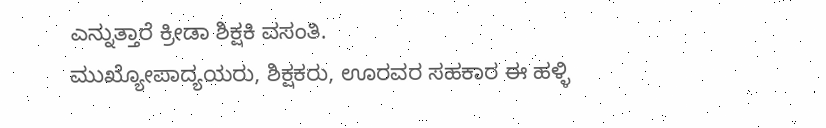ಎನ್ನುತ್ತಾರೆ ಕ್ರೀಡಾ ಶಿಕ್ಷಕಿ ವಸಂತಿ.
ಮುಖ್ಯೋಪಾದ್ಯಯರು, ಶಿಕ್ಷಕರು, ಊರವರ ಸಹಕಾರ ಈ ಹಳ್ಳಿ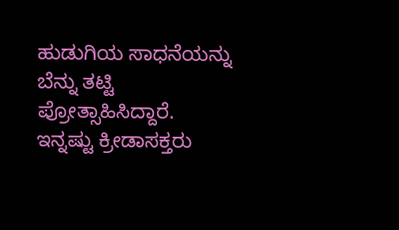ಹುಡುಗಿಯ ಸಾಧನೆಯನ್ನು ಬೆನ್ನು ತಟ್ಟಿ ಪ್ರೋತ್ಸಾಹಿಸಿದ್ದಾರೆ. ಇನ್ನಷ್ಟು ಕ್ರೀಡಾಸಕ್ತರು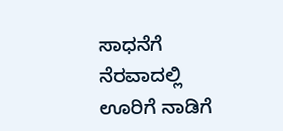ಸಾಧನೆಗೆ ನೆರವಾದಲ್ಲಿ ಊರಿಗೆ ನಾಡಿಗೆ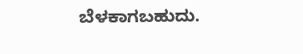ಬೆಳಕಾಗಬಹುದು.